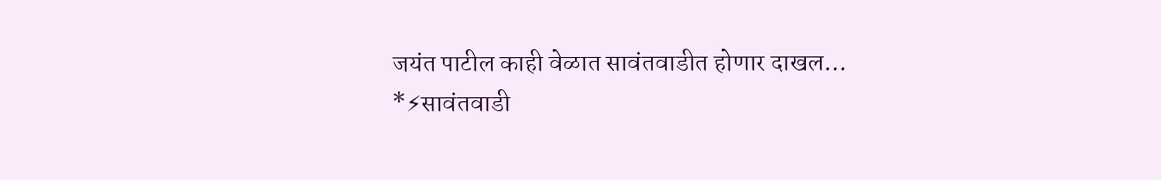जयंत पाटील काही वेळात सावंतवाडीत होणार दाखल…
*⚡सावंतवाडी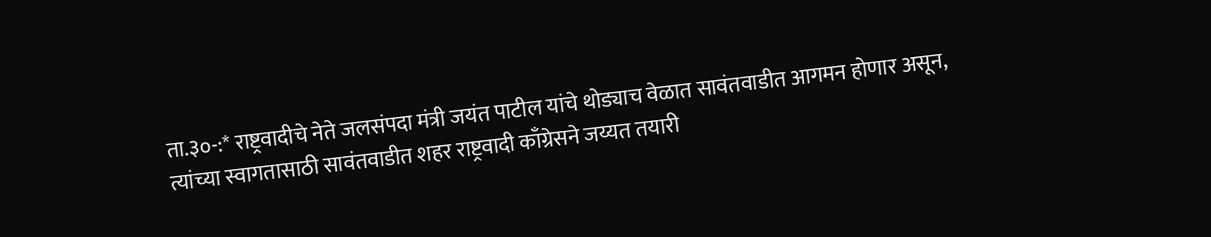ता.३०-:* राष्ट्रवादीचे नेते जलसंपदा मंत्री जयंत पाटील यांचे थोड्याच वेळात सावंतवाडीत आगमन होणार असून, त्यांच्या स्वागतासाठी सावंतवाडीत शहर राष्ट्रवादी काँग्रेसने जय्यत तयारी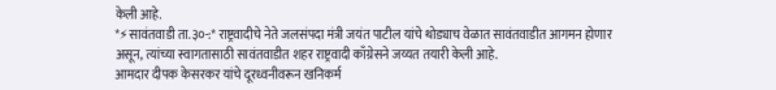केली आहे.
*⚡सावंतवाडी ता.३०-:* राष्ट्रवादीचे नेते जलसंपदा मंत्री जयंत पाटील यांचे थोड्याच वेळात सावंतवाडीत आगमन होणार असून, त्यांच्या स्वागतासाठी सावंतवाडीत शहर राष्ट्रवादी काँग्रेसने जय्यत तयारी केली आहे.
आमदार दीपक केसरकर यांचे दूरध्वनीवरून खनिकर्म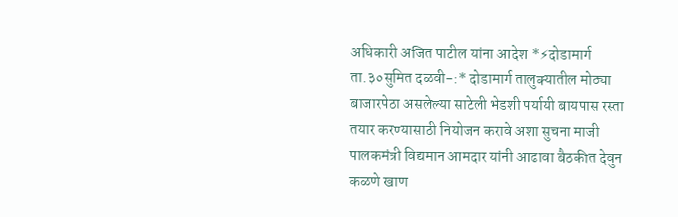अधिकारी अजित पाटील यांना आदेश *⚡दोडामार्ग ता.३०सुमित दळवी-:* दोडामार्ग तालुक्यातील मोठ्या बाजारपेठा असलेल्या साटेली भेडशी पर्यायी बायपास रस्ता तयार करण्यासाठी नियोजन करावे अशा सुचना माजी पालकमंत्री विद्यमान आमदार यांनी आढावा बैठकीत देवुन कळणे खाण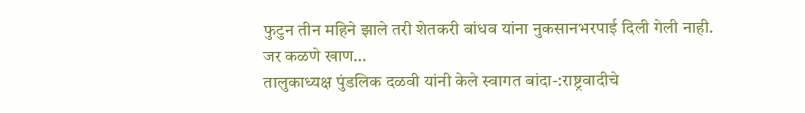फुटुन तीन महिने झाले तरी शेतकरी बांधव यांना नुकसानभरपाई दिली गेली नाही. जर कळणे खाण…
तालुकाध्यक्ष पुंडलिक दळवी यांनी केले स्वागत बांदा-:राष्ट्रवादीचे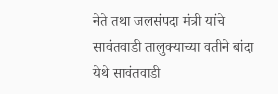नेते तथा जलसंपदा मंत्री यांचे सावंतवाडी तालुक्याच्या वतीने बांदा येथे सावंतवाडी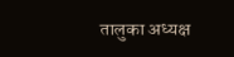तालुका अध्यक्ष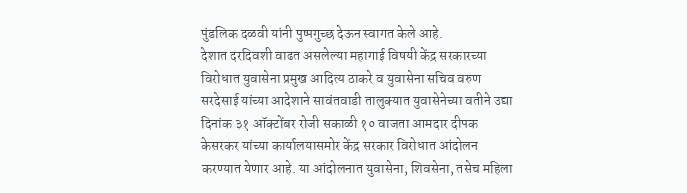पुंडलिक दळवी यांनी पुष्पगुच्छ देऊन स्वागत केले आहे.
देशात दरदिवशी वाढत असलेल्या महागाई विषयी केंद्र सरकारच्या विरोधात युवासेना प्रमुख आदित्य ठाकरे व युवासेना सचिव वरुण सरदेसाई यांच्या आदेशाने सावंतवाडी तालुक्यात युवासेनेच्या वतीने उद्या दिनांक ३१ ऑक्टोंबर रोजी सकाळी १० वाजता आमदार दीपक केसरकर यांच्या कार्यालयासमोर केंद्र सरकार विरोधात आंदोलन करण्यात येणार आहे. या आंदोलनात युवासेना, शिवसेना, तसेच महिला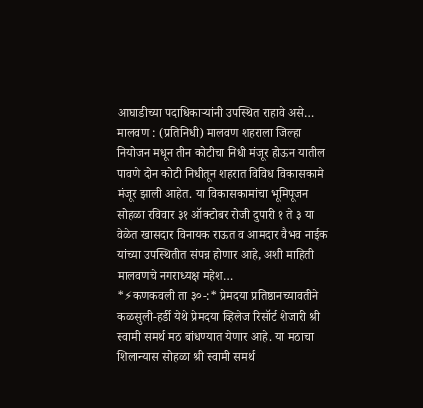आघाडीच्या पदाधिकाऱ्यांनी उपस्थित राहावे असे…
मालवण : (प्रतिनिधी) मालवण शहराला जिल्हा नियोजन मधून तीन कोटीचा निधी मंजूर होऊन यातील पावणे दोन कोटी निधीतून शहरात विविध विकासकामे मंजूर झाली आहेत. या विकासकामांचा भूमिपूजन सोहळा रविवार ३१ ऑक्टोबर रोजी दुपारी १ ते ३ या वेळेत खासदार विनायक राऊत व आमदार वैभव नाईक यांच्या उपस्थितीत संपन्न होणार आहे, अशी माहिती मालवणचे नगराध्यक्ष महेश…
*⚡कणकवली ता ३०-:* प्रेमदया प्रतिष्ठानच्यावतीने कळसुली-हर्डी येथे प्रेमदया व्हिलेज रिसॉर्ट शेजारी श्री स्वामी समर्थ मठ बांधण्यात येणार आहे. या मठाचा शिलान्यास सोहळा श्री स्वामी समर्थ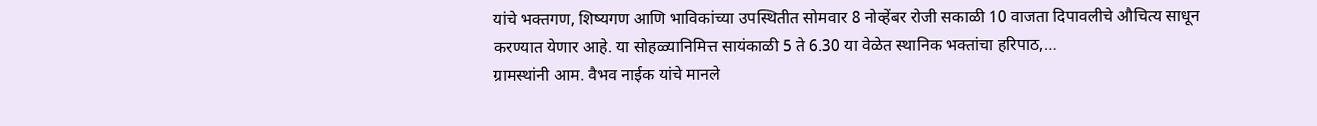यांचे भक्तगण, शिष्यगण आणि भाविकांच्या उपस्थितीत सोमवार 8 नोव्हेंबर रोजी सकाळी 10 वाजता दिपावलीचे औचित्य साधून करण्यात येणार आहे. या सोहळ्यानिमित्त सायंकाळी 5 ते 6.30 या वेळेत स्थानिक भक्तांचा हरिपाठ,…
ग्रामस्थांनी आम. वैभव नाईक यांचे मानले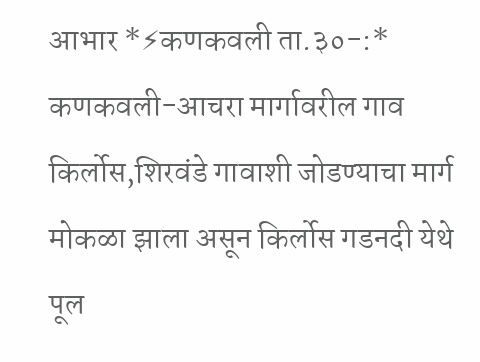आभार *⚡कणकवली ता.३०-:* कणकवली-आचरा मार्गावरील गाव किर्लोस,शिरवंडे गावाशी जोडण्याचा मार्ग मोकळा झाला असून किर्लोस गडनदी येथे पूल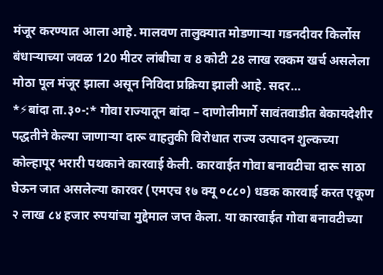मंजूर करण्यात आला आहे. मालवण तालुक्यात मोडणाऱ्या गडनदीवर किर्लोस बंधाऱ्याच्या जवळ 120 मीटर लांबीचा व 8 कोटी 28 लाख रक्कम खर्च असलेला मोठा पूल मंजूर झाला असून निविदा प्रक्रिया झाली आहे. सदर…
*⚡बांदा ता.३०-:* गोवा राज्यातून बांदा – दाणोलीमार्गे सावंतवाडीत बेकायदेशीर पद्धतीने केल्या जाणाऱ्या दारू वाहतुकी विरोधात राज्य उत्पादन शुल्कच्या कोल्हापूर भरारी पथकाने कारवाई केली. कारवाईत गोवा बनावटीचा दारू साठा घेऊन जात असलेल्या कारवर (एमएच १७ क्यू ०८८०) धडक कारवाई करत एकूण २ लाख ८४ हजार रुपयांचा मुद्देमाल जप्त केला. या कारवाईत गोवा बनावटीच्या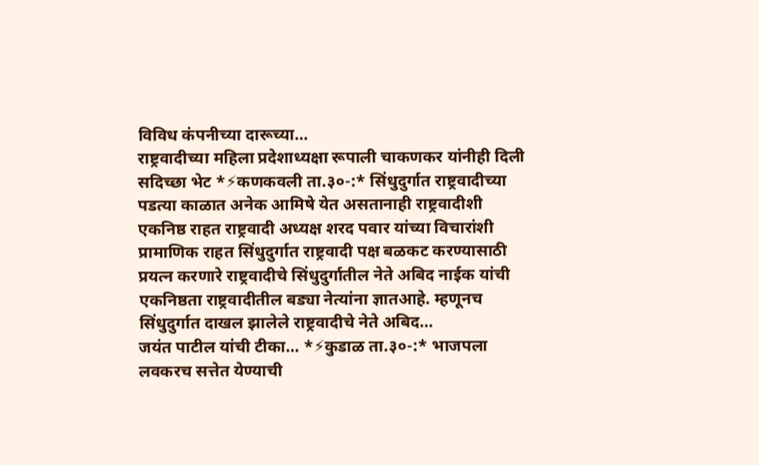विविध कंपनीच्या दारूच्या…
राष्ट्रवादीच्या महिला प्रदेशाध्यक्षा रूपाली चाकणकर यांनीही दिली सदिच्छा भेट *⚡कणकवली ता.३०-:* सिंधुदुर्गात राष्ट्रवादीच्या पडत्या काळात अनेक आमिषे येत असतानाही राष्ट्रवादीशी एकनिष्ठ राहत राष्ट्रवादी अध्यक्ष शरद पवार यांच्या विचारांशी प्रामाणिक राहत सिंधुदुर्गात राष्ट्रवादी पक्ष बळकट करण्यासाठी प्रयत्न करणारे राष्ट्रवादीचे सिंधुदुर्गातील नेते अबिद नाईक यांची एकनिष्ठता राष्ट्रवादीतील बड्या नेत्यांना ज्ञातआहे. म्हणूनच सिंधुदुर्गात दाखल झालेले राष्ट्रवादीचे नेते अबिद…
जयंत पाटील यांची टीका… *⚡कुडाळ ता.३०-:* भाजपला लवकरच सत्तेत येण्याची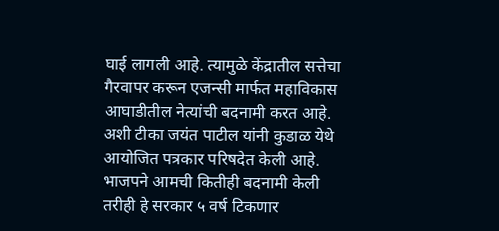घाई लागली आहे. त्यामुळे केंद्रातील सत्तेचा गैरवापर करून एजन्सी मार्फत महाविकास आघाडीतील नेत्यांची बदनामी करत आहे. अशी टीका जयंत पाटील यांनी कुडाळ येथे आयोजित पत्रकार परिषदेत केली आहे. भाजपने आमची कितीही बदनामी केली तरीही हे सरकार ५ वर्ष टिकणार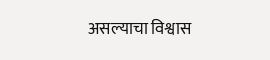असल्याचा विश्वास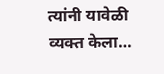त्यांनी यावेळी व्यक्त केला…